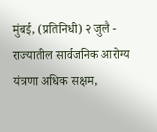मुंबई, (प्रतिनिधी) २ जुलै - राज्यातील सार्वजनिक आरोग्य यंत्रणा अधिक सक्षम,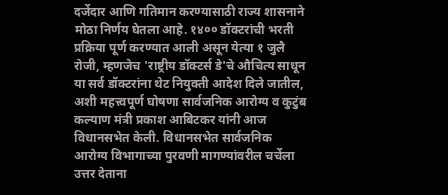दर्जेदार आणि गतिमान करण्यासाठी राज्य शासनाने मोठा निर्णय घेतला आहे. १४०० डॉक्टरांची भरती प्रक्रिया पूर्ण करण्यात आली असून येत्या १ जुलै रोजी, म्हणजेच 'राष्ट्रीय डॉक्टर्स डे'चे औचित्य साधून या सर्व डॉक्टरांना थेट नियुक्ती आदेश दिले जातील, अशी महत्त्वपूर्ण घोषणा सार्वजनिक आरोग्य व कुटुंब कल्याण मंत्री प्रकाश आबिटकर यांनी आज विधानसभेत केली. विधानसभेत सार्वजनिक आरोग्य विभागाच्या पुरवणी मागण्यांवरील चर्चेला उत्तर देताना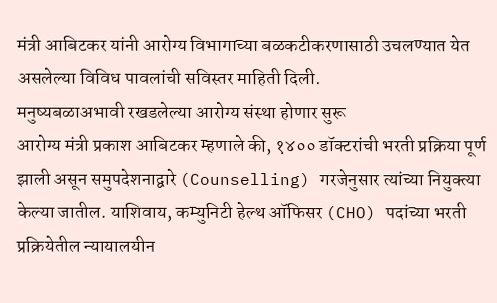मंत्री आबिटकर यांनी आरोग्य विभागाच्या बळकटीकरणासाठी उचलण्यात येत असलेल्या विविध पावलांची सविस्तर माहिती दिली.
मनुष्यबळाअभावी रखडलेल्या आरोग्य संस्था होणार सुरू
आरोग्य मंत्री प्रकाश आबिटकर म्हणाले की, १४०० डॉक्टरांची भरती प्रक्रिया पूर्ण झाली असून समुपदेशनाद्वारे (Counselling) गरजेनुसार त्यांच्या नियुक्त्या केल्या जातील. याशिवाय, कम्युनिटी हेल्थ ऑफिसर (CHO) पदांच्या भरती प्रक्रियेतील न्यायालयीन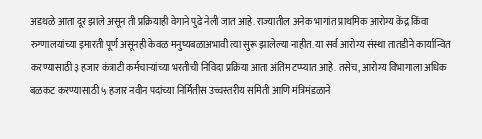अडथळे आता दूर झाले असून ती प्रक्रियाही वेगाने पुढे नेली जात आहे. राज्यातील अनेक भागांत प्राथमिक आरोग्य केंद्र किंवा रुग्णालयांच्या इमारती पूर्ण असूनही केवळ मनुष्यबळाअभावी त्या सुरू झालेल्या नाहीत. या सर्व आरोग्य संस्था तातडीने कार्यान्वित करण्यासाठी ३ हजार कंत्राटी कर्मचाऱ्यांच्या भरतीची निविदा प्रक्रिया आता अंतिम टप्प्यात आहे. तसेच, आरोग्य विभागाला अधिक बळकट करण्यासाठी ५ हजार नवीन पदांच्या निर्मितीस उच्चस्तरीय समिती आणि मंत्रिमंडळाने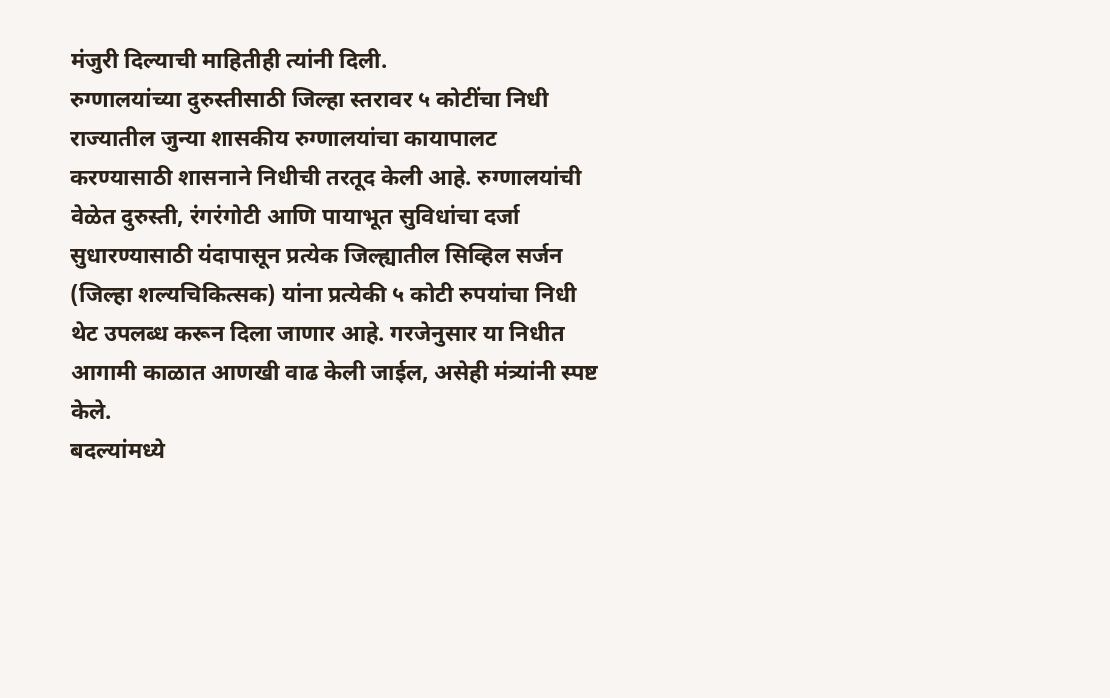मंजुरी दिल्याची माहितीही त्यांनी दिली.
रुग्णालयांच्या दुरुस्तीसाठी जिल्हा स्तरावर ५ कोटींचा निधी
राज्यातील जुन्या शासकीय रुग्णालयांचा कायापालट करण्यासाठी शासनाने निधीची तरतूद केली आहे. रुग्णालयांची वेळेत दुरुस्ती, रंगरंगोटी आणि पायाभूत सुविधांचा दर्जा सुधारण्यासाठी यंदापासून प्रत्येक जिल्ह्यातील सिव्हिल सर्जन (जिल्हा शल्यचिकित्सक) यांना प्रत्येकी ५ कोटी रुपयांचा निधी थेट उपलब्ध करून दिला जाणार आहे. गरजेनुसार या निधीत आगामी काळात आणखी वाढ केली जाईल, असेही मंत्र्यांनी स्पष्ट केले.
बदल्यांमध्ये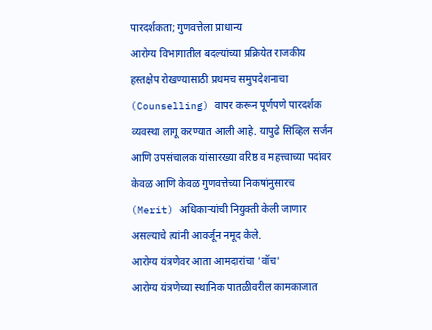पारदर्शकता; गुणवत्तेला प्राधान्य
आरोग्य विभागातील बदल्यांच्या प्रक्रियेत राजकीय हस्तक्षेप रोखण्यासाठी प्रथमच समुपदेशनाचा (Counselling) वापर करून पूर्णपणे पारदर्शक व्यवस्था लागू करण्यात आली आहे. यापुढे सिव्हिल सर्जन आणि उपसंचालक यांसारख्या वरिष्ठ व महत्त्वाच्या पदांवर केवळ आणि केवळ गुणवत्तेच्या निकषांनुसारच (Merit) अधिकाऱ्यांची नियुक्ती केली जाणार असल्याचे त्यांनी आवर्जून नमूद केले.
आरोग्य यंत्रणेवर आता आमदारांचा 'वॉच'
आरोग्य यंत्रणेच्या स्थानिक पातळीवरील कामकाजात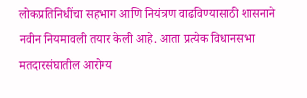लोकप्रतिनिधींचा सहभाग आणि नियंत्रण वाढविण्यासाठी शासनाने नवीन नियमावली तयार केली आहे. आता प्रत्येक विधानसभा मतदारसंघातील आरोग्य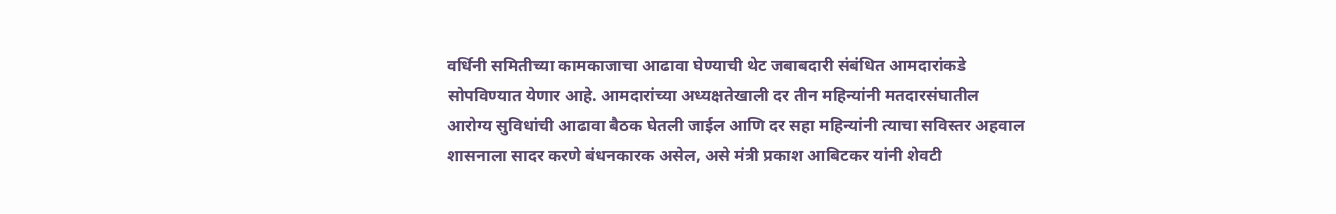वर्धिनी समितीच्या कामकाजाचा आढावा घेण्याची थेट जबाबदारी संबंधित आमदारांकडे सोपविण्यात येणार आहे. आमदारांच्या अध्यक्षतेखाली दर तीन महिन्यांनी मतदारसंघातील आरोग्य सुविधांची आढावा बैठक घेतली जाईल आणि दर सहा महिन्यांनी त्याचा सविस्तर अहवाल शासनाला सादर करणे बंधनकारक असेल, असे मंत्री प्रकाश आबिटकर यांनी शेवटी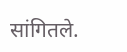सांगितले.